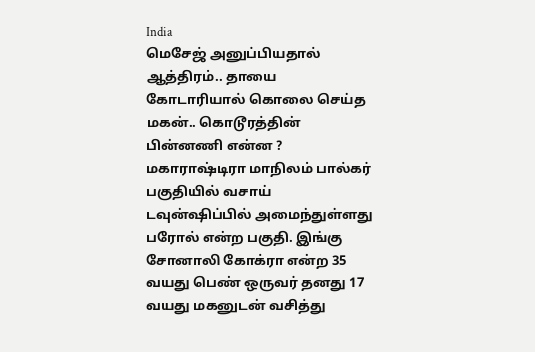India
மெசேஜ் அனுப்பியதால் ஆத்திரம்.. தாயை கோடாரியால் கொலை செய்த மகன்.. கொடூரத்தின் பின்னணி என்ன ?
மகாராஷ்டிரா மாநிலம் பால்கர் பகுதியில் வசாய் டவுன்ஷிப்பில் அமைந்துள்ளது பரோல் என்ற பகுதி. இங்கு சோனாலி கோக்ரா என்ற 35 வயது பெண் ஒருவர் தனது 17 வயது மகனுடன் வசித்து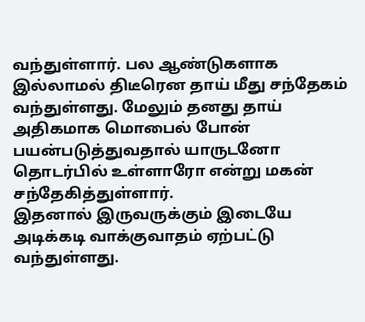வந்துள்ளார். பல ஆண்டுகளாக இல்லாமல் திடீரென தாய் மீது சந்தேகம் வந்துள்ளது. மேலும் தனது தாய் அதிகமாக மொபைல் போன் பயன்படுத்துவதால் யாருடனோ தொடர்பில் உள்ளாரோ என்று மகன் சந்தேகித்துள்ளார்.
இதனால் இருவருக்கும் இடையே அடிக்கடி வாக்குவாதம் ஏற்பட்டு வந்துள்ளது.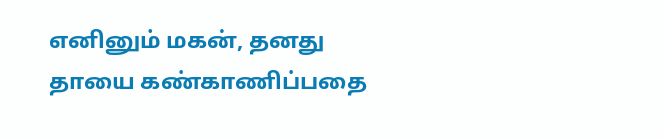எனினும் மகன், தனது தாயை கண்காணிப்பதை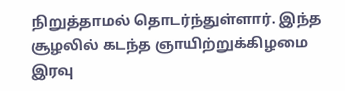நிறுத்தாமல் தொடர்ந்துள்ளார். இந்த சூழலில் கடந்த ஞாயிற்றுக்கிழமை இரவு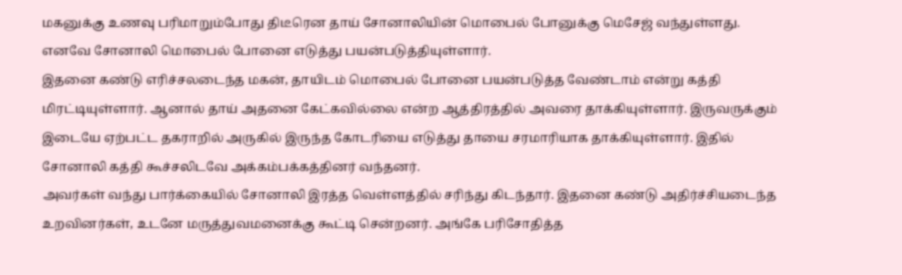மகனுக்கு உணவு பரிமாறும்போது திடீரென தாய் சோனாலியின் மொபைல் போனுக்கு மெசேஜ் வந்துள்ளது. எனவே சோனாலி மொபைல் போனை எடுத்து பயன்படுத்தியுள்ளார்.
இதனை கண்டு எரிச்சலடைந்த மகன், தாயிடம் மொபைல் போனை பயன்படுத்த வேண்டாம் என்று கத்தி மிரட்டியுள்ளார். ஆனால் தாய் அதனை கேட்கவில்லை என்ற ஆத்திரத்தில் அவரை தாக்கியுள்ளார். இருவருக்கும் இடையே ஏற்பட்ட தகராறில் அருகில் இருந்த கோடரியை எடுத்து தாயை சரமாரியாக தாக்கியுள்ளார். இதில் சோனாலி கத்தி கூச்சலிடவே அக்கம்பக்கத்தினர் வந்தனர்.
அவர்கள் வந்து பார்க்கையில் சோனாலி இரத்த வெள்ளத்தில் சரிந்து கிடந்தார். இதனை கண்டு அதிர்ச்சியடைந்த உறவினர்கள், உடனே மருத்துவமனைக்கு கூட்டி சென்றனர். அங்கே பரிசோதித்த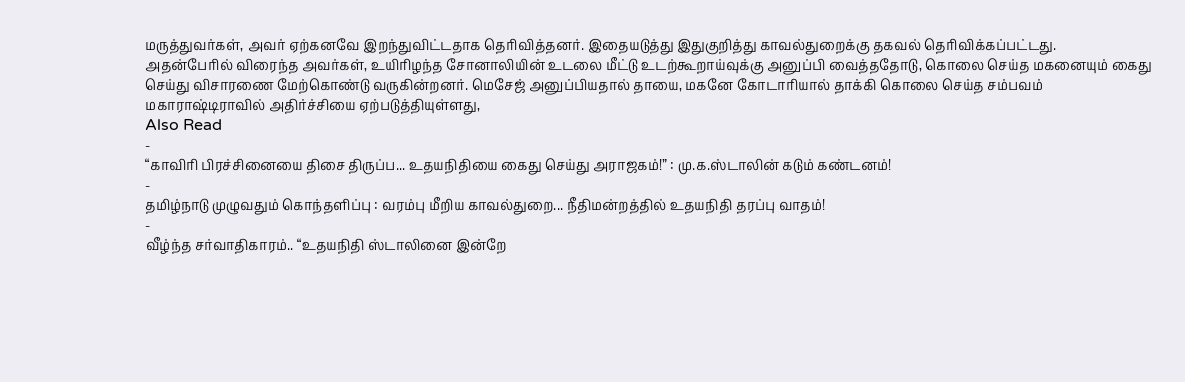மருத்துவர்கள், அவர் ஏற்கனவே இறந்துவிட்டதாக தெரிவித்தனர். இதையடுத்து இதுகுறித்து காவல்துறைக்கு தகவல் தெரிவிக்கப்பட்டது.
அதன்பேரில் விரைந்த அவர்கள், உயிரிழந்த சோனாலியின் உடலை மீட்டு உடற்கூறாய்வுக்கு அனுப்பி வைத்ததோடு, கொலை செய்த மகனையும் கைது செய்து விசாரணை மேற்கொண்டு வருகின்றனர். மெசேஜ் அனுப்பியதால் தாயை, மகனே கோடாரியால் தாக்கி கொலை செய்த சம்பவம் மகாராஷ்டிராவில் அதிர்ச்சியை ஏற்படுத்தியுள்ளது,
Also Read
-
“காவிரி பிரச்சினையை திசை திருப்ப... உதயநிதியை கைது செய்து அராஜகம்!” : மு.க.ஸ்டாலின் கடும் கண்டனம்!
-
தமிழ்நாடு முழுவதும் கொந்தளிப்பு : வரம்பு மீறிய காவல்துறை... நீதிமன்றத்தில் உதயநிதி தரப்பு வாதம்!
-
வீழ்ந்த சர்வாதிகாரம்.. “உதயநிதி ஸ்டாலினை இன்றே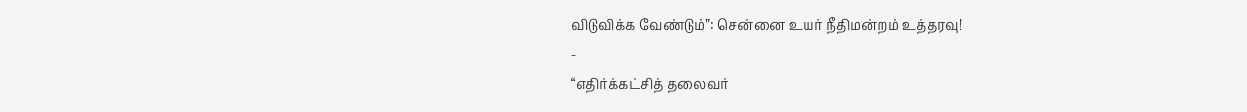விடுவிக்க வேண்டும்”: சென்னை உயர் நீதிமன்றம் உத்தரவு!
-
“எதிர்க்கட்சித் தலைவர்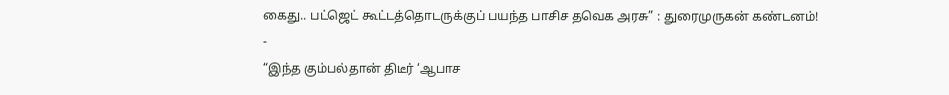கைது.. பட்ஜெட் கூட்டத்தொடருக்குப் பயந்த பாசிச தவெக அரசு” : துரைமுருகன் கண்டனம்!
-
“இந்த கும்பல்தான் திடீர் ‘ஆபாச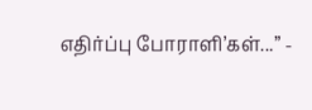எதிர்ப்பு போராளி’கள்...” -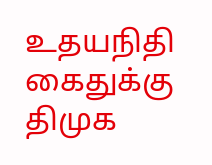உதயநிதி கைதுக்கு திமுக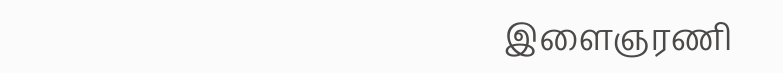இளைஞரணி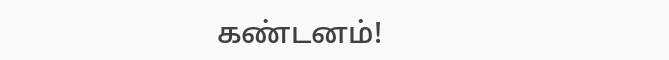கண்டனம்!